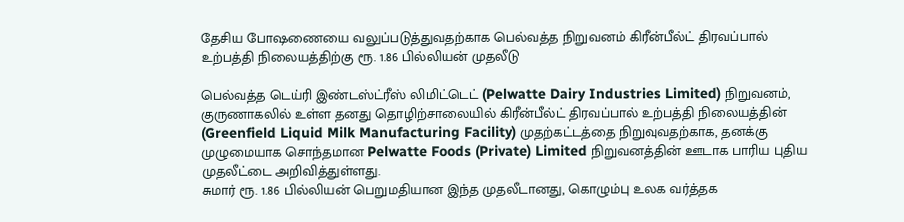தேசிய போஷணையை வலுப்படுத்துவதற்காக பெல்வத்த நிறுவனம் கிரீன்பீல்ட் திரவப்பால் உற்பத்தி நிலையத்திற்கு ரூ. 1.86 பில்லியன் முதலீடு

பெல்வத்த டெய்ரி இண்டஸ்ட்ரீஸ் லிமிட்டெட் (Pelwatte Dairy Industries Limited) நிறுவனம், குருணாகலில் உள்ள தனது தொழிற்சாலையில் கிரீன்பீல்ட் திரவப்பால் உற்பத்தி நிலையத்தின் (Greenfield Liquid Milk Manufacturing Facility) முதற்கட்டத்தை நிறுவுவதற்காக, தனக்கு முழுமையாக சொந்தமான Pelwatte Foods (Private) Limited நிறுவனத்தின் ஊடாக பாரிய புதிய முதலீட்டை அறிவித்துள்ளது.
சுமார் ரூ. 1.86 பில்லியன் பெறுமதியான இந்த முதலீடானது, கொழும்பு உலக வர்த்தக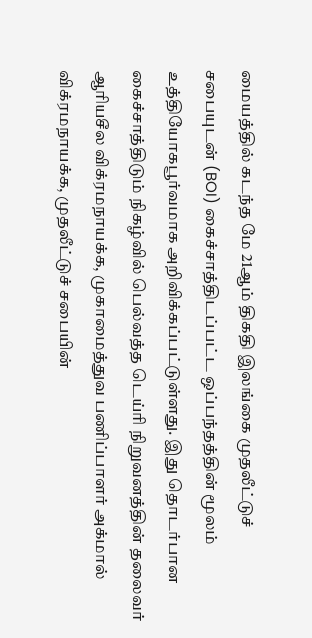மையத்தில் கடந்த மே 21ஆம் திகதி இலங்கை முதலீட்டுச் சபையுடன் (BOI) கைச்சாத்திடப்பட்ட ஒப்பந்தத்தின் மூலம் உத்தியோகபூர்வமாக அறிவிக்கப்பட்டுள்ளது. இது தொடர்பான கைச்சாத்திடும் நிகழ்வில் பெல்வத்த டெய்ரி நிறுவனத்தின் தலைவர் ஆரியசீல விக்ரமநாயக்க, முகாமைத்துவ பணிப்பாளர் அக்மால் விக்ரமநாயக்க, முதலீட்டுச் சபையின்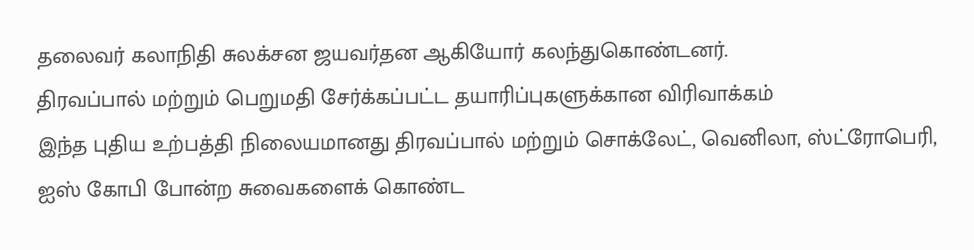தலைவர் கலாநிதி சுலக்சன ஜயவர்தன ஆகியோர் கலந்துகொண்டனர்.
திரவப்பால் மற்றும் பெறுமதி சேர்க்கப்பட்ட தயாரிப்புகளுக்கான விரிவாக்கம்
இந்த புதிய உற்பத்தி நிலையமானது திரவப்பால் மற்றும் சொக்லேட், வெனிலா, ஸ்ட்ரோபெரி, ஐஸ் கோபி போன்ற சுவைகளைக் கொண்ட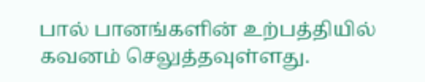பால் பானங்களின் உற்பத்தியில் கவனம் செலுத்தவுள்ளது.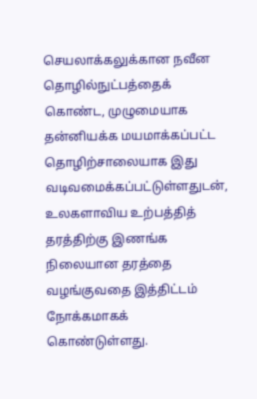செயலாக்கலுக்கான நவீன தொழில்நுட்பத்தைக் கொண்ட, முழுமையாக தன்னியக்க மயமாக்கப்பட்ட தொழிற்சாலையாக இது வடிவமைக்கப்பட்டுள்ளதுடன், உலகளாவிய உற்பத்தித் தரத்திற்கு இணங்க நிலையான தரத்தை வழங்குவதை இத்திட்டம் நோக்கமாகக் கொண்டுள்ளது.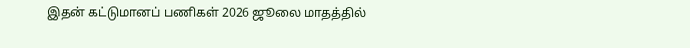இதன் கட்டுமானப் பணிகள் 2026 ஜூலை மாதத்தில்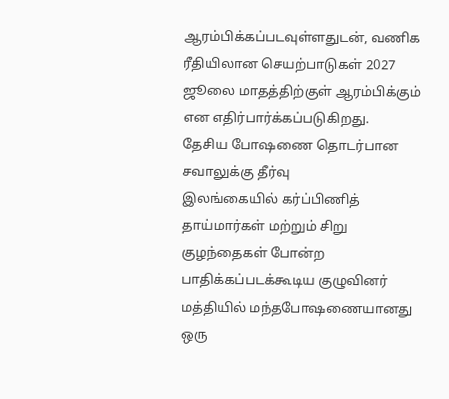ஆரம்பிக்கப்படவுள்ளதுடன், வணிக ரீதியிலான செயற்பாடுகள் 2027 ஜூலை மாதத்திற்குள் ஆரம்பிக்கும் என எதிர்பார்க்கப்படுகிறது.
தேசிய போஷணை தொடர்பான சவாலுக்கு தீர்வு
இலங்கையில் கர்ப்பிணித் தாய்மார்கள் மற்றும் சிறு குழந்தைகள் போன்ற பாதிக்கப்படக்கூடிய குழுவினர் மத்தியில் மந்தபோஷணையானது ஒரு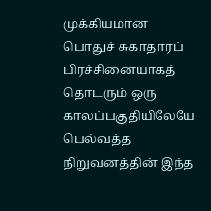முக்கியமான பொதுச் சுகாதாரப் பிரச்சினையாகத் தொடரும் ஒரு காலப்பகுதியிலேயே பெல்வத்த நிறுவனத்தின் இந்த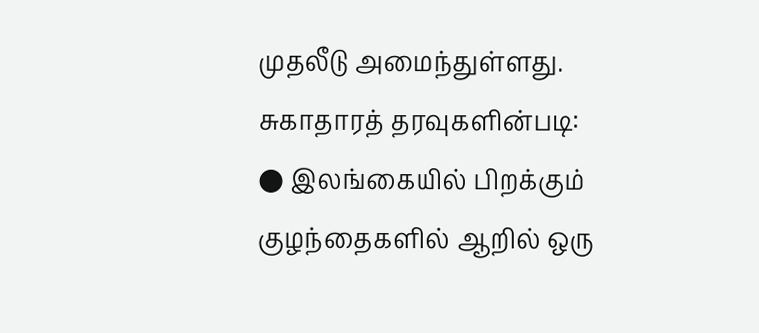முதலீடு அமைந்துள்ளது.
சுகாதாரத் தரவுகளின்படி:
● இலங்கையில் பிறக்கும் குழந்தைகளில் ஆறில் ஒரு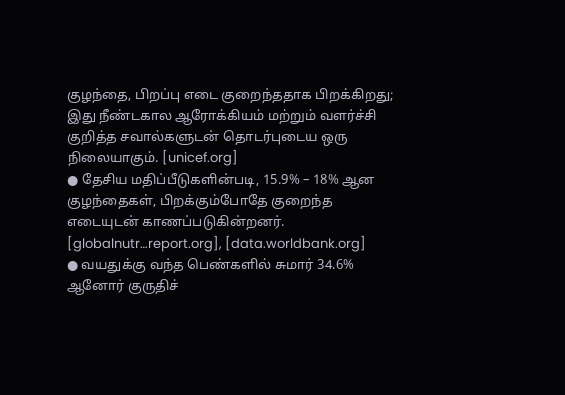குழந்தை, பிறப்பு எடை குறைந்ததாக பிறக்கிறது; இது நீண்டகால ஆரோக்கியம் மற்றும் வளர்ச்சி குறித்த சவால்களுடன் தொடர்புடைய ஒரு நிலையாகும். [unicef.org]
● தேசிய மதிப்பீடுகளின்படி, 15.9% – 18% ஆன குழந்தைகள், பிறக்கும்போதே குறைந்த எடையுடன் காணப்படுகின்றனர். [globalnutr…report.org], [data.worldbank.org]
● வயதுக்கு வந்த பெண்களில் சுமார் 34.6% ஆனோர் குருதிச்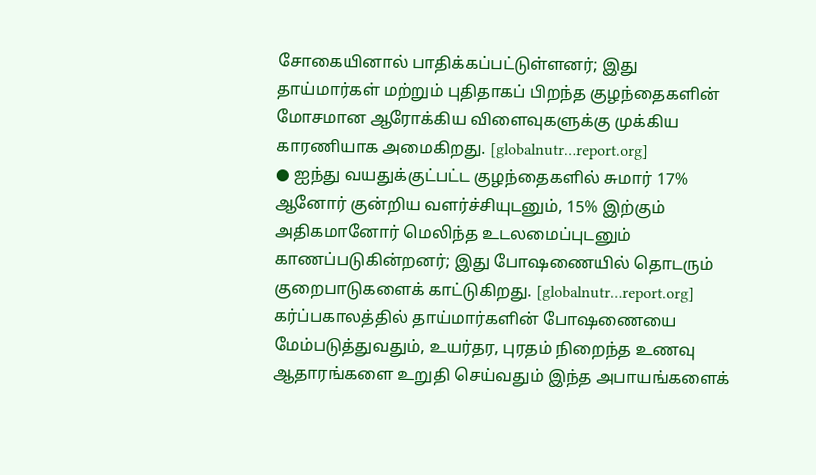சோகையினால் பாதிக்கப்பட்டுள்ளனர்; இது தாய்மார்கள் மற்றும் புதிதாகப் பிறந்த குழந்தைகளின் மோசமான ஆரோக்கிய விளைவுகளுக்கு முக்கிய காரணியாக அமைகிறது. [globalnutr…report.org]
● ஐந்து வயதுக்குட்பட்ட குழந்தைகளில் சுமார் 17% ஆனோர் குன்றிய வளர்ச்சியுடனும், 15% இற்கும் அதிகமானோர் மெலிந்த உடலமைப்புடனும் காணப்படுகின்றனர்; இது போஷணையில் தொடரும் குறைபாடுகளைக் காட்டுகிறது. [globalnutr…report.org]
கர்ப்பகாலத்தில் தாய்மார்களின் போஷணையை மேம்படுத்துவதும், உயர்தர, புரதம் நிறைந்த உணவு ஆதாரங்களை உறுதி செய்வதும் இந்த அபாயங்களைக்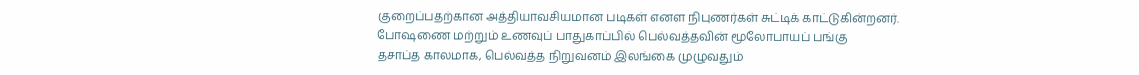குறைப்பதற்கான அத்தியாவசியமான படிகள் எனள நிபுணர்கள் சுட்டிக் காட்டுகின்றனர்.
போஷணை மற்றும் உணவுப் பாதுகாப்பில் பெல்வத்தவின் மூலோபாயப் பங்கு
தசாப்த காலமாக, பெல்வத்த நிறுவனம் இலங்கை முழுவதும்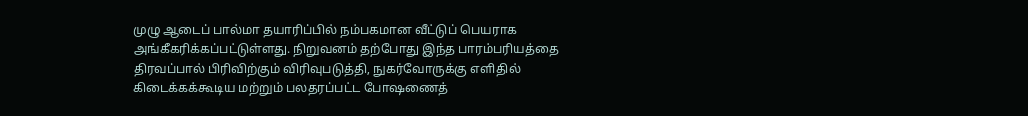முழு ஆடைப் பால்மா தயாரிப்பில் நம்பகமான வீட்டுப் பெயராக அங்கீகரிக்கப்பட்டுள்ளது. நிறுவனம் தற்போது இந்த பாரம்பரியத்தை திரவப்பால் பிரிவிற்கும் விரிவுபடுத்தி, நுகர்வோருக்கு எளிதில் கிடைக்கக்கூடிய மற்றும் பலதரப்பட்ட போஷணைத்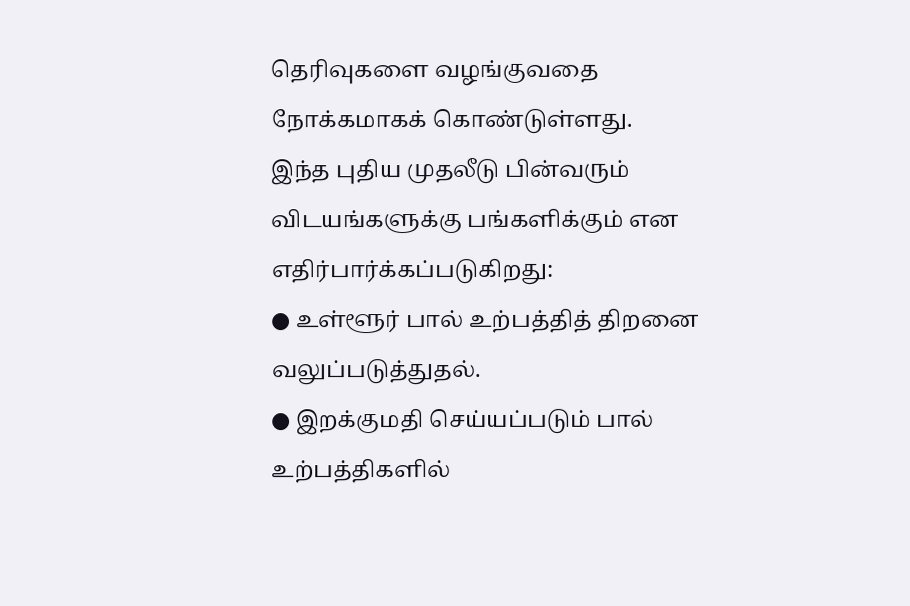தெரிவுகளை வழங்குவதை நோக்கமாகக் கொண்டுள்ளது.
இந்த புதிய முதலீடு பின்வரும் விடயங்களுக்கு பங்களிக்கும் என எதிர்பார்க்கப்படுகிறது:
● உள்ளூர் பால் உற்பத்தித் திறனை வலுப்படுத்துதல்.
● இறக்குமதி செய்யப்படும் பால் உற்பத்திகளில்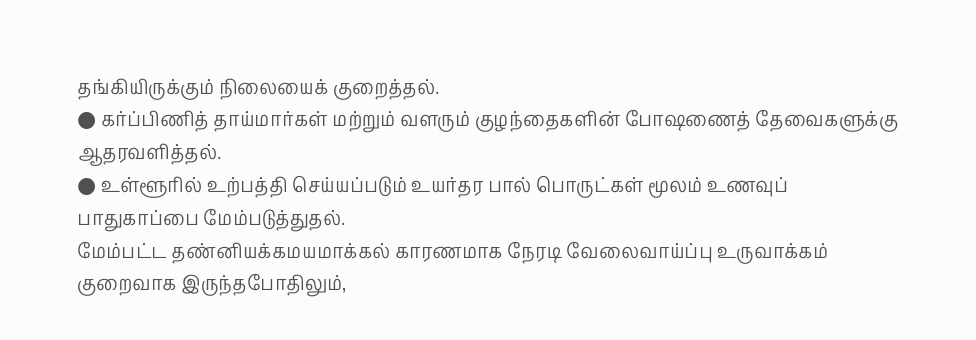தங்கியிருக்கும் நிலையைக் குறைத்தல்.
● கர்ப்பிணித் தாய்மார்கள் மற்றும் வளரும் குழந்தைகளின் போஷணைத் தேவைகளுக்கு ஆதரவளித்தல்.
● உள்ளூரில் உற்பத்தி செய்யப்படும் உயர்தர பால் பொருட்கள் மூலம் உணவுப் பாதுகாப்பை மேம்படுத்துதல்.
மேம்பட்ட தண்னியக்கமயமாக்கல் காரணமாக நேரடி வேலைவாய்ப்பு உருவாக்கம் குறைவாக இருந்தபோதிலும்,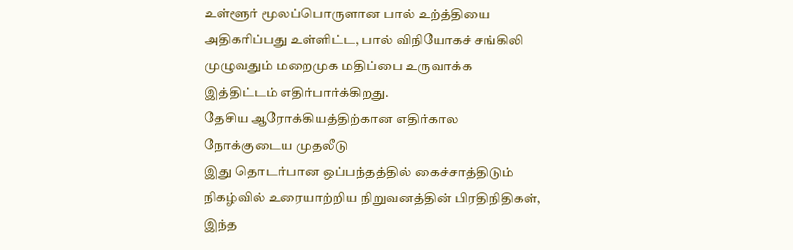உள்ளூர் மூலப்பொருளான பால் உற்த்தியை அதிகரிப்பது உள்ளிட்ட, பால் விநியோகச் சங்கிலி முழுவதும் மறைமுக மதிப்பை உருவாக்க இத்திட்டம் எதிர்பார்க்கிறது.
தேசிய ஆரோக்கியத்திற்கான எதிர்கால நோக்குடைய முதலீடு
இது தொடர்பான ஒப்பந்தத்தில் கைச்சாத்திடும் நிகழ்வில் உரையாற்றிய நிறுவனத்தின் பிரதிநிதிகள், இந்த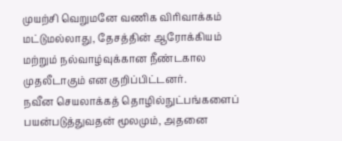முயற்சி வெறுமனே வணிக விரிவாக்கம் மட்டுமல்லாது, தேசத்தின் ஆரோக்கியம் மற்றும் நல்வாழ்வுக்கான நீண்டகால முதலீடாகும் என குறிப்பிட்டனர்.
நவீன செயலாக்கத் தொழில்நுட்பங்களைப் பயன்படுத்துவதன் மூலமும், அதனை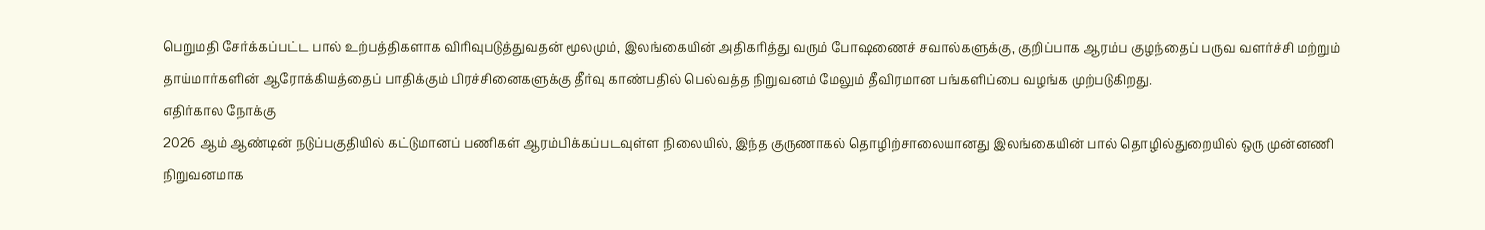பெறுமதி சேர்க்கப்பட்ட பால் உற்பத்திகளாக விரிவுபடுத்துவதன் மூலமும், இலங்கையின் அதிகரித்து வரும் போஷணைச் சவால்களுக்கு, குறிப்பாக ஆரம்ப குழந்தைப் பருவ வளர்ச்சி மற்றும் தாய்மார்களின் ஆரோக்கியத்தைப் பாதிக்கும் பிரச்சினைகளுக்கு தீர்வு காண்பதில் பெல்வத்த நிறுவனம் மேலும் தீவிரமான பங்களிப்பை வழங்க முற்படுகிறது.
எதிர்கால நோக்கு
2026 ஆம் ஆண்டின் நடுப்பகுதியில் கட்டுமானப் பணிகள் ஆரம்பிக்கப்படவுள்ள நிலையில், இந்த குருணாகல் தொழிற்சாலையானது இலங்கையின் பால் தொழில்துறையில் ஒரு முன்னணி நிறுவனமாக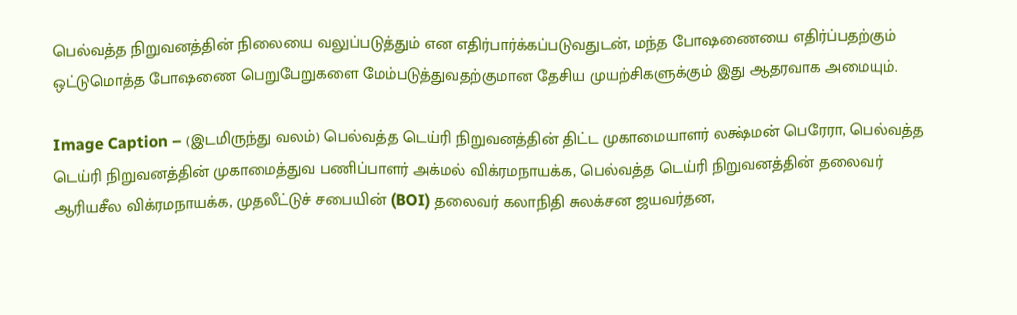பெல்வத்த நிறுவனத்தின் நிலையை வலுப்படுத்தும் என எதிர்பார்க்கப்படுவதுடன், மந்த போஷணையை எதிர்ப்பதற்கும் ஒட்டுமொத்த போஷணை பெறுபேறுகளை மேம்படுத்துவதற்குமான தேசிய முயற்சிகளுக்கும் இது ஆதரவாக அமையும்.

Image Caption – (இடமிருந்து வலம்) பெல்வத்த டெய்ரி நிறுவனத்தின் திட்ட முகாமையாளர் லக்ஷ்மன் பெரேரா, பெல்வத்த டெய்ரி நிறுவனத்தின் முகாமைத்துவ பணிப்பாளர் அக்மல் விக்ரமநாயக்க, பெல்வத்த டெய்ரி நிறுவனத்தின் தலைவர் ஆரியசீல விக்ரமநாயக்க, முதலீட்டுச் சபையின் (BOI) தலைவர் கலாநிதி சுலக்சன ஜயவர்தன,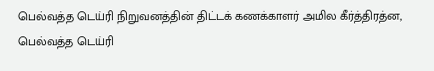பெல்வத்த டெய்ரி நிறுவனத்தின் திட்டக் கணக்காளர் அமில கீர்த்திரத்ன, பெல்வத்த டெய்ரி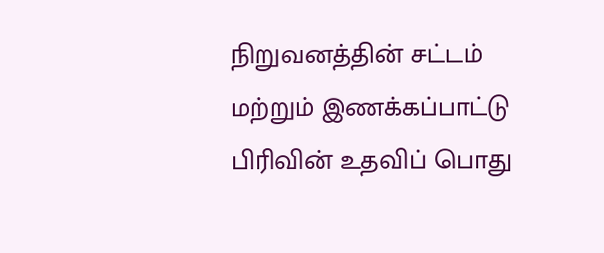நிறுவனத்தின் சட்டம் மற்றும் இணக்கப்பாட்டு பிரிவின் உதவிப் பொது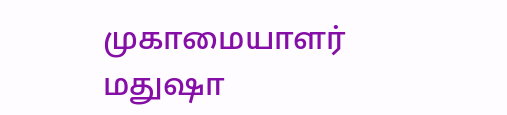முகாமையாளர் மதுஷா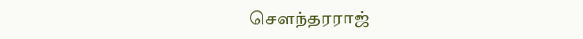சௌந்தரராஜ்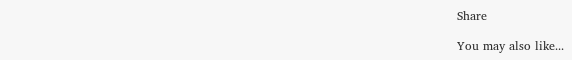Share

You may also like...